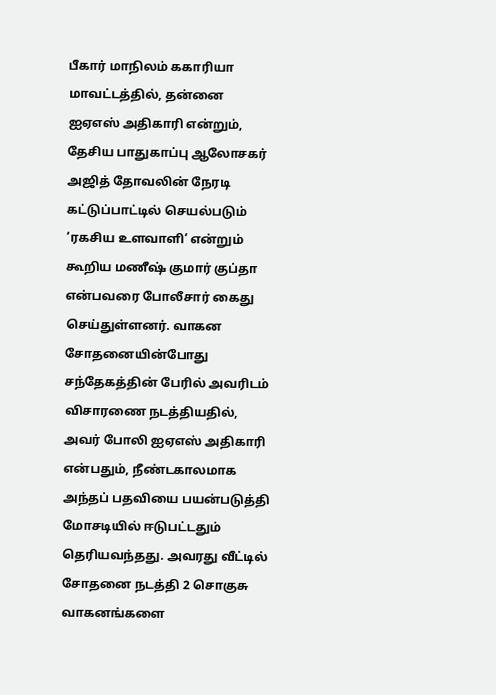பீகார் மாநிலம் ககாரியா மாவட்டத்தில், தன்னை ஐஏஎஸ் அதிகாரி என்றும், தேசிய பாதுகாப்பு ஆலோசகர் அஜித் தோவலின் நேரடி கட்டுப்பாட்டில் செயல்படும் ‘ரகசிய உளவாளி’ என்றும் கூறிய மணீஷ் குமார் குப்தா என்பவரை போலீசார் கைது செய்துள்ளனர். வாகன சோதனையின்போது சந்தேகத்தின் பேரில் அவரிடம் விசாரணை நடத்தியதில், அவர் போலி ஐஏஎஸ் அதிகாரி என்பதும், நீண்டகாலமாக அந்தப் பதவியை பயன்படுத்தி மோசடியில் ஈடுபட்டதும் தெரியவந்தது. அவரது வீட்டில் சோதனை நடத்தி 2 சொகுசு வாகனங்களை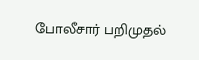போலீசார் பறிமுதல்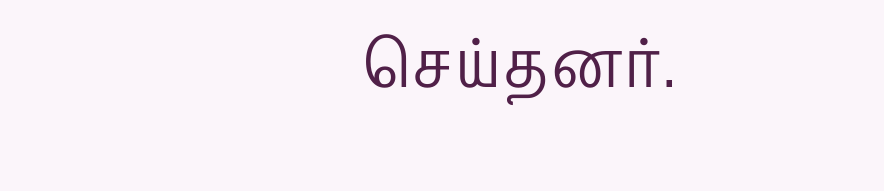செய்தனர்.